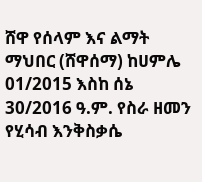ሸዋ የሰላም እና ልማት ማህበር (ሸዋሰማ) ከሀምሌ 01/2015 እስከ ሰኔ 30/2016 ዓ.ም. የስራ ዘመን የሂሳብ እንቅስቃሴ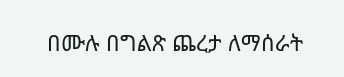በሙሉ በግልጽ ጨረታ ለማሰራት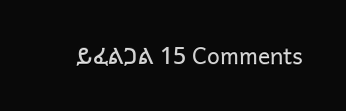ይፈልጋል 15 Comments